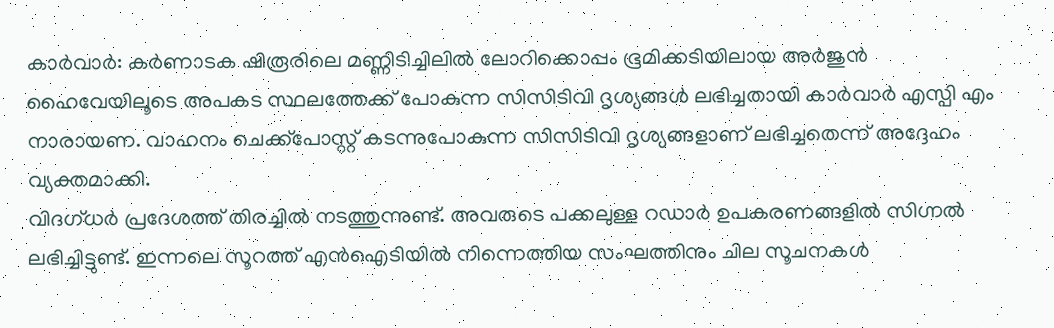കാർവാർ: കർണാടക ഷിരൂരിലെ മണ്ണിടിച്ചിലിൽ ലോറിക്കൊപ്പം ഭൂമിക്കടിയിലായ അർജുൻ ഹൈവേയിലൂടെ അപകട സ്ഥലത്തേക്ക് പോകുന്ന സിസിടിവി ദൃശ്യങ്ങൾ ലഭിച്ചതായി കാർവാർ എസ്പി എം നാരായണ. വാഹനം ചെക്ക്പോസ്റ്റ് കടന്നുപോകുന്ന സിസിടിവി ദൃശ്യങ്ങളാണ് ലഭിച്ചതെന്ന് അദ്ദേഹം വ്യക്തമാക്കി.
വിദഗ്ധർ പ്രദേശത്ത് തിരച്ചിൽ നടത്തുന്നുണ്ട്. അവരുടെ പക്കലുള്ള റഡാർ ഉപകരണങ്ങളിൽ സിഗ്നൽ ലഭിച്ചിട്ടുണ്ട്. ഇന്നലെ സൂറത്ത് എൻഐടിയിൽ നിന്നെത്തിയ സംഘത്തിനും ചില സൂചനകൾ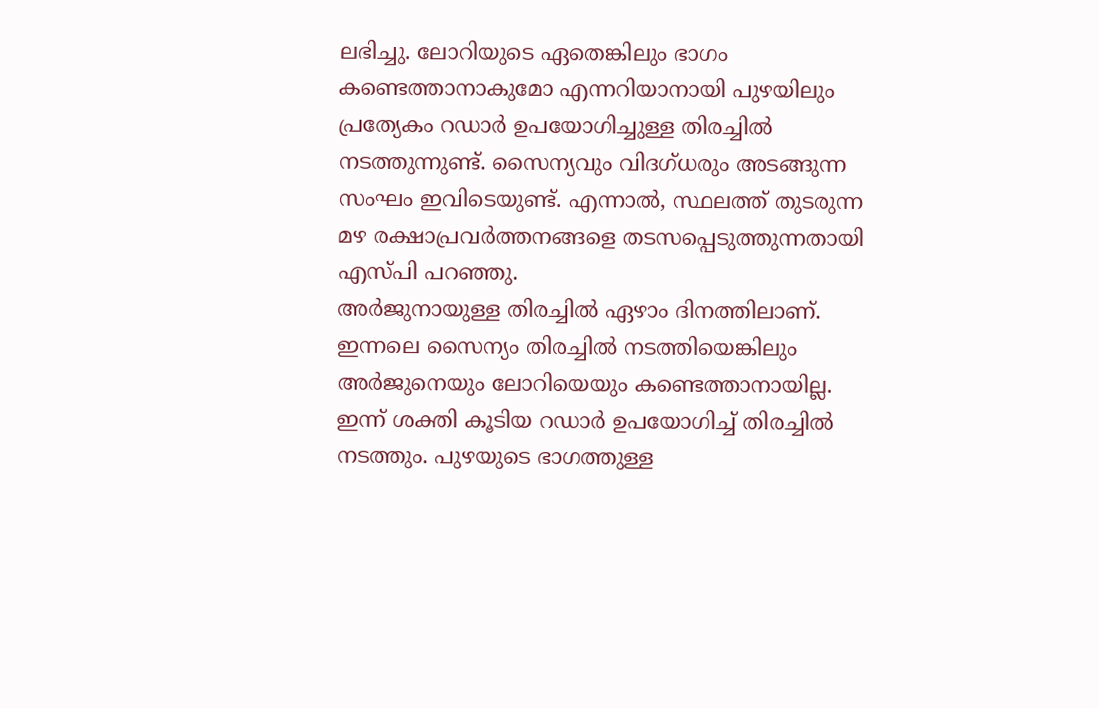ലഭിച്ചു. ലോറിയുടെ ഏതെങ്കിലും ഭാഗം കണ്ടെത്താനാകുമോ എന്നറിയാനായി പുഴയിലും പ്രത്യേകം റഡാർ ഉപയോഗിച്ചുള്ള തിരച്ചിൽ നടത്തുന്നുണ്ട്. സൈന്യവും വിദഗ്ധരും അടങ്ങുന്ന സംഘം ഇവിടെയുണ്ട്. എന്നാൽ, സ്ഥലത്ത് തുടരുന്ന മഴ രക്ഷാപ്രവർത്തനങ്ങളെ തടസപ്പെടുത്തുന്നതായി എസ്പി പറഞ്ഞു.
അർജുനായുള്ള തിരച്ചിൽ ഏഴാം ദിനത്തിലാണ്. ഇന്നലെ സൈന്യം തിരച്ചിൽ നടത്തിയെങ്കിലും അർജുനെയും ലോറിയെയും കണ്ടെത്താനായില്ല. ഇന്ന് ശക്തി കൂടിയ റഡാർ ഉപയോഗിച്ച് തിരച്ചിൽ നടത്തും. പുഴയുടെ ഭാഗത്തുള്ള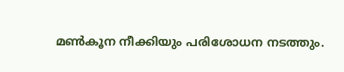മൺകൂന നീക്കിയും പരിശോധന നടത്തും.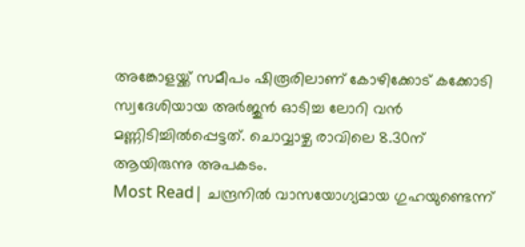അങ്കോളയ്ക്ക് സമീപം ഷിരൂരിലാണ് കോഴിക്കോട് കക്കോടി സ്വദേശിയായ അർജുൻ ഓടിച്ച ലോറി വൻ മണ്ണിടിച്ചിൽപ്പെട്ടത്. ചൊവ്വാഴ്ച രാവിലെ 8.30ന് ആയിരുന്നു അപകടം.
Most Read| ചന്ദ്രനിൽ വാസയോഗ്യമായ ഗുഹയുണ്ടെന്ന്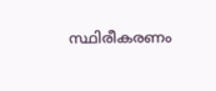സ്ഥിരീകരണം